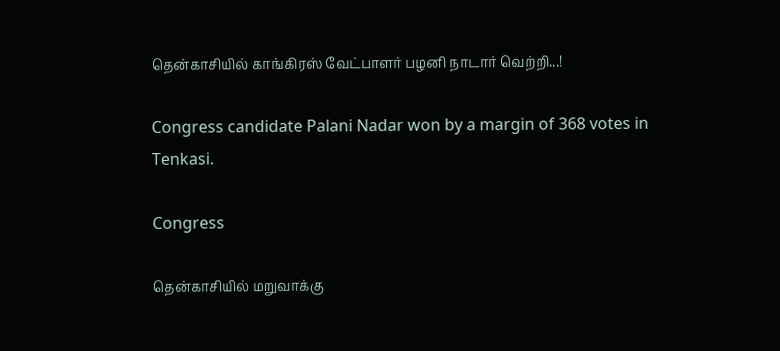தென்காசியில் காங்கிரஸ் வேட்பாளர் பழனி நாடார் வெற்றி...!

Congress candidate Palani Nadar won by a margin of 368 votes in Tenkasi.

Congress

தென்காசியில் மறுவாக்கு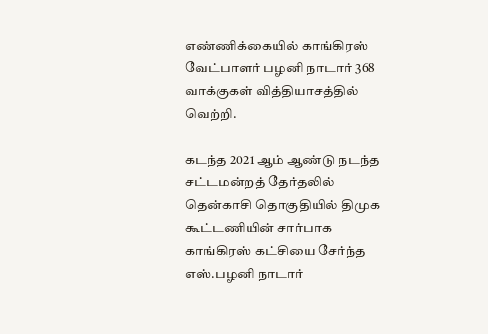எண்ணிக்கையில் காங்கிரஸ் வேட்பாளர் பழனி நாடார் 368 வாக்குகள் வித்தியாசத்தில் வெற்றி.

கடந்த 2021 ஆம் ஆண்டு நடந்த சட்டமன்றத் தேர்தலில் தென்காசி தொகுதியில் திமுக கூட்டணியின் சார்பாக காங்கிரஸ் கட்சியை சேர்ந்த எஸ்.பழனி நாடார்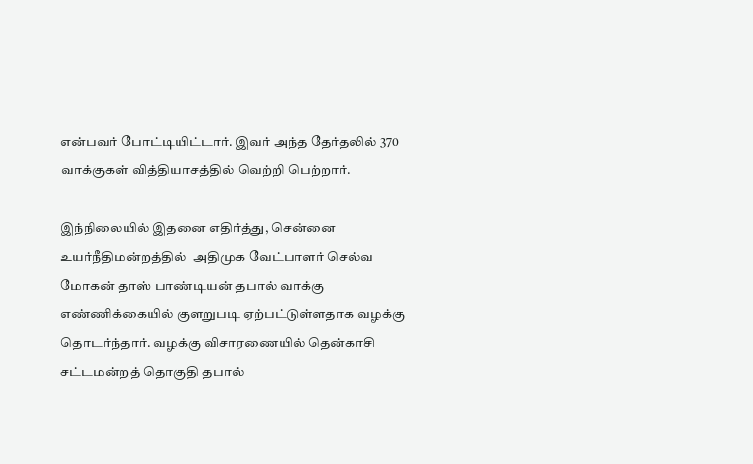என்பவர் போட்டியிட்டார். இவர் அந்த தேர்தலில் 370 வாக்குகள் வித்தியாசத்தில் வெற்றி பெற்றார்.

இந்நிலையில் இதனை எதிர்த்து, சென்னை உயர்நீதிமன்றத்தில்  அதிமுக வேட்பாளர் செல்வ மோகன் தாஸ் பாண்டியன் தபால் வாக்கு எண்ணிக்கையில் குளறுபடி ஏற்பட்டுள்ளதாக வழக்கு தொடர்ந்தார். வழக்கு விசாரணையில் தென்காசி சட்டமன்றத் தொகுதி தபால்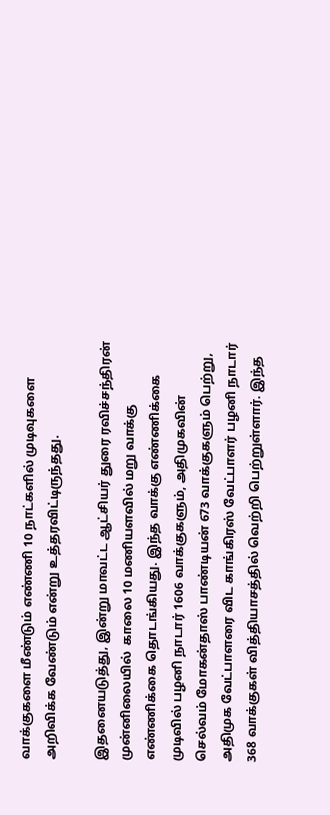வாக்குகளை மீண்டும் எண்ணி 10 நாட்களில் முடிவுகளை அறிவிக்க வேண்டும் என்று உத்தரவிட்டிருந்தது.

இதனையடுத்து, இன்று மாவட்ட ஆட்சியர் துரை ரவிச்சந்திரன் முன்னிலையில்  காலை 10 மணியளவில் மறு வாக்கு எண்ணிக்கை தொடங்கியது. இந்த வாக்கு எண்ணிக்கை முடிவில் பழனி நாடார் 1606 வாக்குகளும், அதிமுகவின் செல்வம் மோகன்தாஸ் பாண்டியன் 673 வாக்குகளும் பெற்று, அதிமுக வேட்பாளரை விட காங்கிரஸ் வேட்பாளர் பழனி நாடார் 368 வாக்குகள் வித்தியாசத்தில் வெற்றி பெற்றுள்ளார். இந்த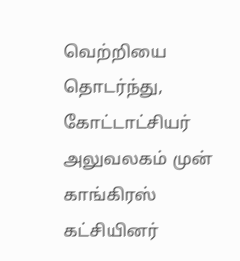வெற்றியை தொடர்ந்து, கோட்டாட்சியர் அலுவலகம் முன் காங்கிரஸ் கட்சியினர்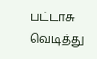பட்டாசு வெடித்து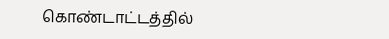கொண்டாட்டத்தில்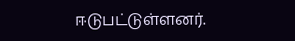ஈடுபட்டுள்ளனர்.